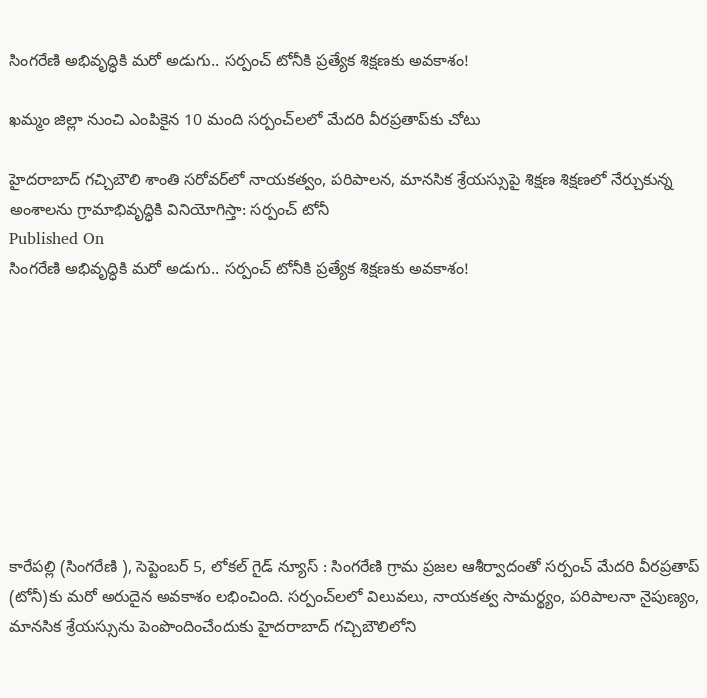సింగరేణి అభివృద్ధికి మరో అడుగు.. సర్పంచ్ టోనీకి ప్రత్యేక శిక్షణకు అవకాశం!

ఖమ్మం జిల్లా నుంచి ఎంపికైన 10 మంది సర్పంచ్‌లలో మేదరి వీరప్రతాప్‌కు చోటు

హైదరాబాద్ గచ్చిబౌలి శాంతి సరోవర్‌లో నాయకత్వం, పరిపాలన, మానసిక శ్రేయస్సుపై శిక్షణ శిక్షణలో నేర్చుకున్న అంశాలను గ్రామాభివృద్ధికి వినియోగిస్తా: సర్పంచ్ టోనీ
Published On
సింగరేణి అభివృద్ధికి మరో అడుగు.. సర్పంచ్ టోనీకి ప్రత్యేక శిక్షణకు అవకాశం!









కారేపల్లి (సింగరేణి ), సెప్టెంబర్ 5, లోకల్ గైడ్ న్యూస్ : సింగరేణి గ్రామ ప్రజల ఆశీర్వాదంతో సర్పంచ్ మేదరి వీరప్రతాప్ (టోనీ)కు మరో అరుదైన అవకాశం లభించింది. సర్పంచ్‌లలో విలువలు, నాయకత్వ సామర్థ్యం, పరిపాలనా నైపుణ్యం, మానసిక శ్రేయస్సును పెంపొందించేందుకు హైదరాబాద్ గచ్చిబౌలిలోని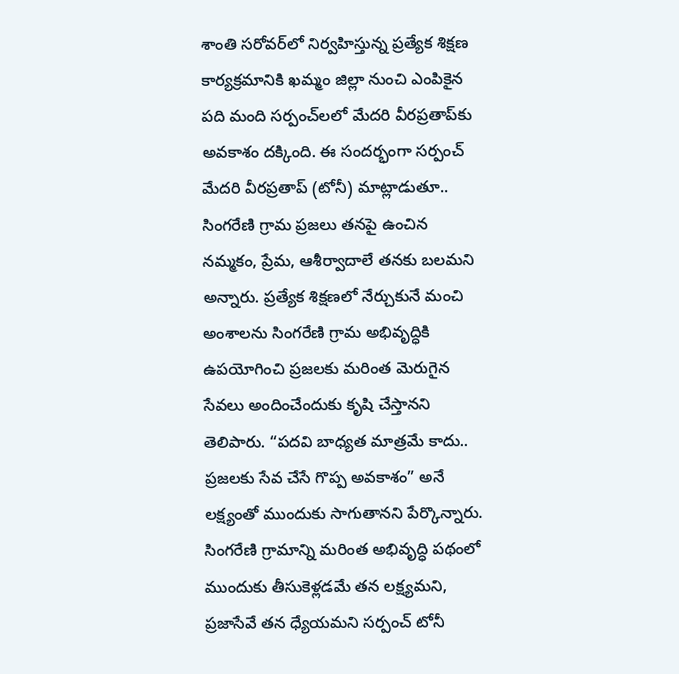శాంతి సరోవర్‌లో నిర్వహిస్తున్న ప్రత్యేక శిక్షణ కార్యక్రమానికి ఖమ్మం జిల్లా నుంచి ఎంపికైన పది మంది సర్పంచ్‌లలో మేదరి వీరప్రతాప్‌కు అవకాశం దక్కింది. ఈ సందర్భంగా సర్పంచ్ మేదరి వీరప్రతాప్ (టోనీ) మాట్లాడుతూ.. సింగరేణి గ్రామ ప్రజలు తనపై ఉంచిన నమ్మకం, ప్రేమ, ఆశీర్వాదాలే తనకు బలమని అన్నారు. ప్రత్యేక శిక్షణలో నేర్చుకునే మంచి అంశాలను సింగరేణి గ్రామ అభివృద్ధికి ఉపయోగించి ప్రజలకు మరింత మెరుగైన సేవలు అందించేందుకు కృషి చేస్తానని తెలిపారు. “పదవి బాధ్యత మాత్రమే కాదు.. ప్రజలకు సేవ చేసే గొప్ప అవకాశం” అనే లక్ష్యంతో ముందుకు సాగుతానని పేర్కొన్నారు. సింగరేణి గ్రామాన్ని మరింత అభివృద్ధి పథంలో ముందుకు తీసుకెళ్లడమే తన లక్ష్యమని, ప్రజాసేవే తన ధ్యేయమని సర్పంచ్ టోనీ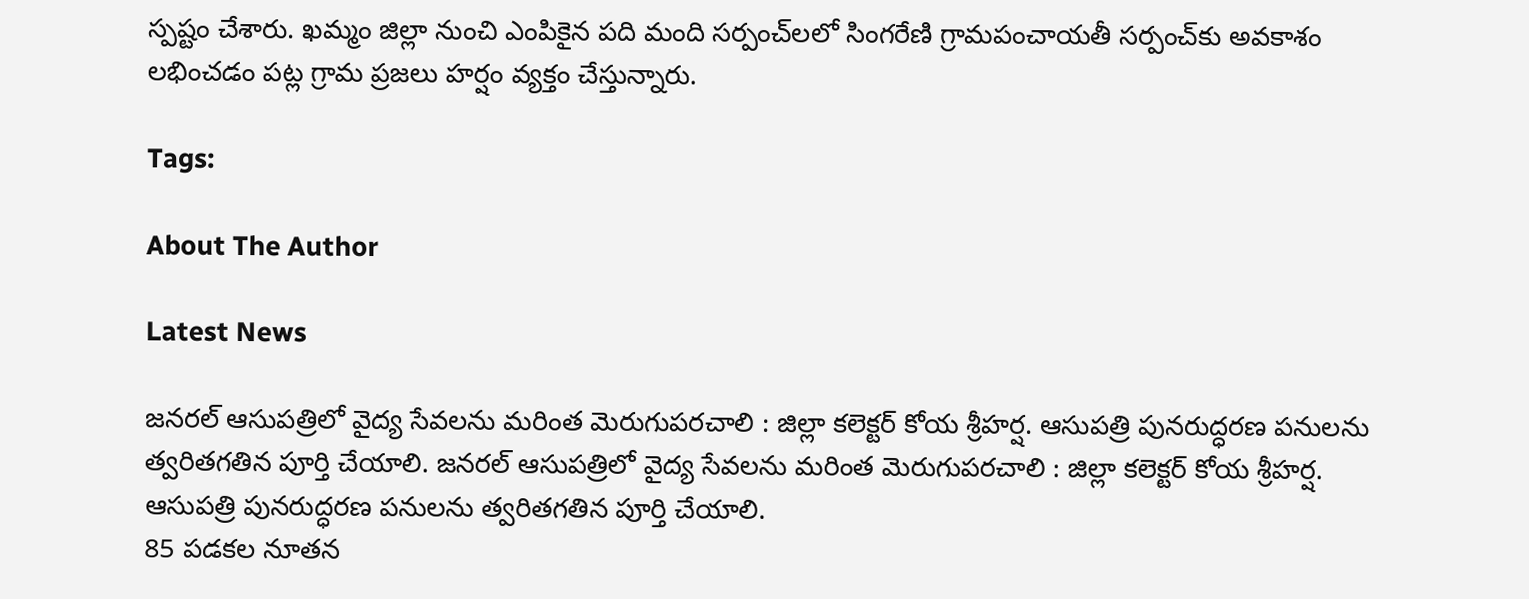స్పష్టం చేశారు. ఖమ్మం జిల్లా నుంచి ఎంపికైన పది మంది సర్పంచ్‌లలో సింగరేణి గ్రామపంచాయతీ సర్పంచ్‌కు అవకాశం లభించడం పట్ల గ్రామ ప్రజలు హర్షం వ్యక్తం చేస్తున్నారు.

Tags:

About The Author

Latest News

జనరల్ ఆసుపత్రిలో వైద్య సేవలను మరింత మెరుగుపరచాలి : జిల్లా కలెక్టర్ కోయ శ్రీహర్ష. ఆసుపత్రి పునరుద్ధరణ పనులను త్వరితగతిన పూర్తి చేయాలి. జనరల్ ఆసుపత్రిలో వైద్య సేవలను మరింత మెరుగుపరచాలి : జిల్లా కలెక్టర్ కోయ శ్రీహర్ష. ఆసుపత్రి పునరుద్ధరణ పనులను త్వరితగతిన పూర్తి చేయాలి.
85 పడకల నూతన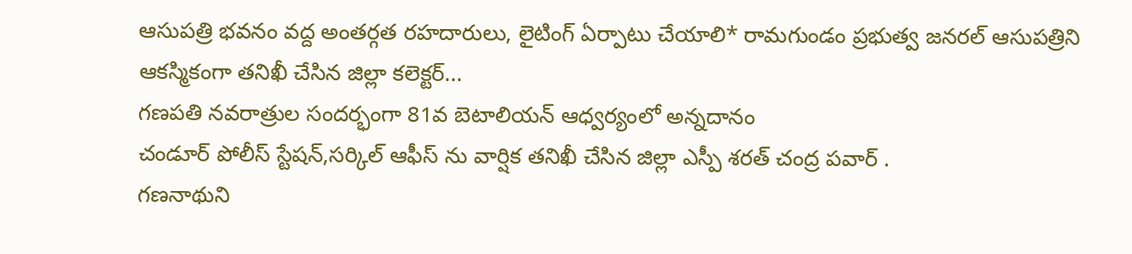ఆసుపత్రి భవనం వద్ద అంతర్గత రహదారులు, లైటింగ్ ఏర్పాటు చేయాలి* రామగుండం ప్రభుత్వ జనరల్ ఆసుపత్రిని ఆకస్మికంగా తనిఖీ చేసిన జిల్లా కలెక్టర్...
గణపతి నవరాత్రుల సందర్భంగా 81వ బెటాలియన్ ఆధ్వర్యంలో అన్నదానం
చండూర్ పోలీస్ స్టేషన్‌,సర్కిల్ ఆఫీస్ ను వార్షిక తనిఖీ చేసిన జిల్లా ఎస్పీ శరత్ చంద్ర పవార్ .
గణనాథుని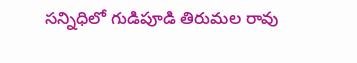సన్నిధిలో గుడిపూడి తిరుమల రావు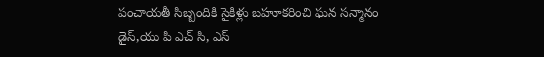పంచాయతీ సిబ్బందికి సైకిళ్లు బహూకరించి ఘన సన్మానం
డైస్,యు పి ఎచ్ సి, ఎస్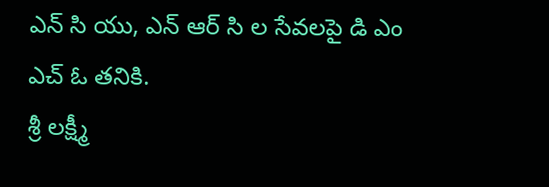ఎన్ సి యు, ఎన్ ఆర్ సి ల సేవలపై డి ఎం ఎచ్ ఓ తనికి.
శ్రీ లక్ష్మీ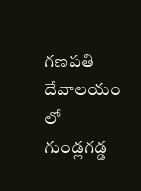గణపతి దేవాలయం లో గుండ్లగడ్డ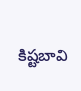కిష్టబావి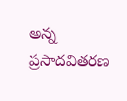అన్న ప్రసాదవితరణ